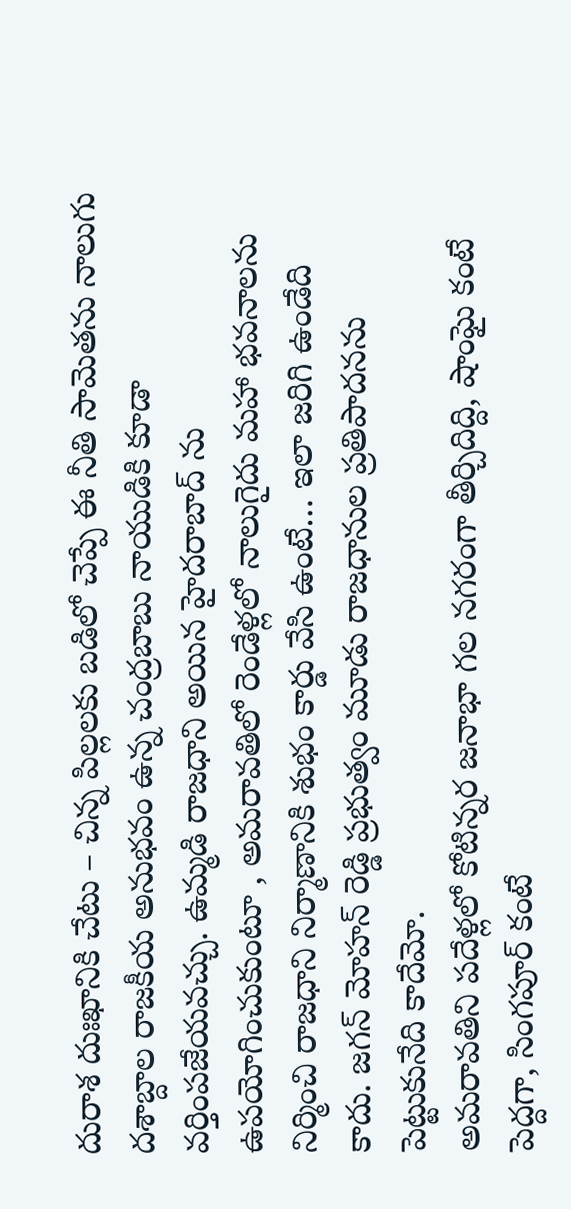దురాశ దుఃఖానికి చేటు – చిన్న పిల్లలకు బడిలో చెప్పే ఈ నీతి సామెతను నాలుగు దశాబ్దాల రాజకీయ అనుభవం ఉన్న చంద్రబాబు నాయుడికి కూడా వర్తింపజేయవచ్చు. ఉమ్మడి రాజధాని అయిన హైదరాబాద్ ను ఉపయోగించుకుంటూ , అమరావతిలో రెండేళ్లలో నాలుగైదు మహా భవనాలను నిర్మించి రాజధాని నిర్మాణానికి శుభం కార్డు వేసి ఉంటే… ఇలా జరిగి ఉండేది కాదు. జగన్ మోహన్ రెడ్డి ప్రభుత్వం మూడు రాజధానుల ప్రతిపాదనను పెట్టుకునేది కాదేమో.
అమరావతిని పదేళ్లలో కోటిన్నర జనాభా గల నగరంగా తీర్చిదిద్ది, షాంఘై కంటే పెద్దగా, సింగపూర్ కంటే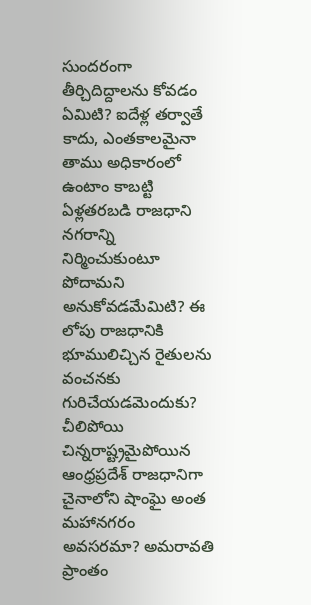సుందరంగా తీర్చిదిద్దాలను కోవడం ఏమిటి? ఐదేళ్ల తర్వాతే కాదు, ఎంతకాలమైనా తాము అధికారంలో ఉంటాం కాబట్టి ఏళ్లతరబడి రాజధాని నగరాన్ని నిర్మించుకుంటూ పోదామని అనుకోవడమేమిటి? ఈ లోపు రాజధానికి భూములిచ్చిన రైతులను వంచనకు గురిచేయడమెందుకు?
చీలిపోయి చిన్నరాష్ట్రమైపోయిన ఆంధ్రప్రదేశ్ రాజధానిగా చైనాలోని షాంఘై అంత మహానగరం అవసరమా? అమరావతి ప్రాంతం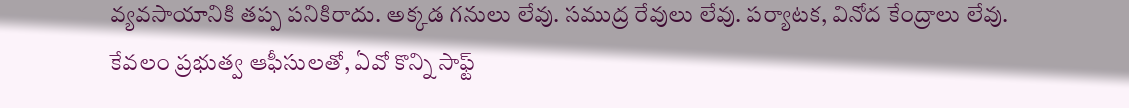వ్యవసాయానికి తప్ప పనికిరాదు. అక్కడ గనులు లేవు. సముద్ర రేవులు లేవు. పర్యాటక, వినోద కేంద్రాలు లేవు. కేవలం ప్రభుత్వ ఆఫీసులతో, ఏవో కొన్ని సాఫ్ట్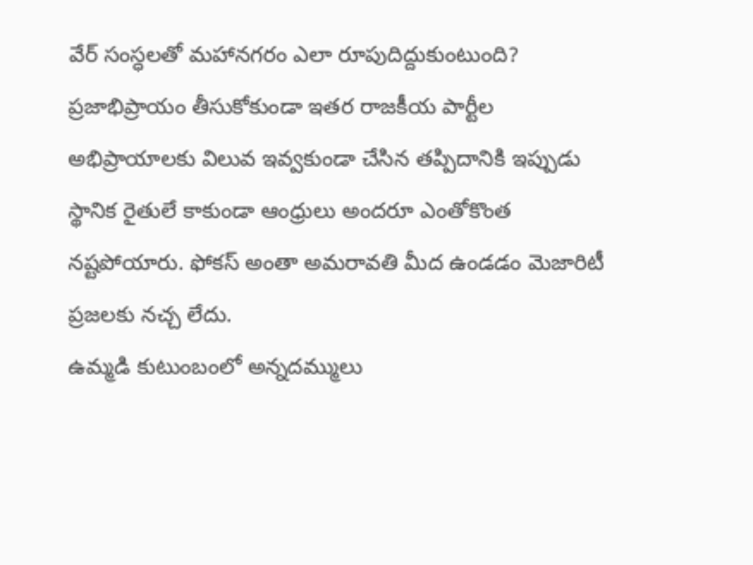వేర్ సంస్ధలతో మహానగరం ఎలా రూపుదిద్దుకుంటుంది? ప్రజాభిప్రాయం తీసుకోకుండా ఇతర రాజకీయ పార్టీల అభిప్రాయాలకు విలువ ఇవ్వకుండా చేసిన తప్పిదానికి ఇప్పుడు స్థానిక రైతులే కాకుండా ఆంధ్రులు అందరూ ఎంతోకొంత నష్టపోయారు. ఫోకస్ అంతా అమరావతి మీద ఉండడం మెజారిటీ ప్రజలకు నచ్చ లేదు.
ఉమ్మడి కుటుంబంలో అన్నదమ్ములు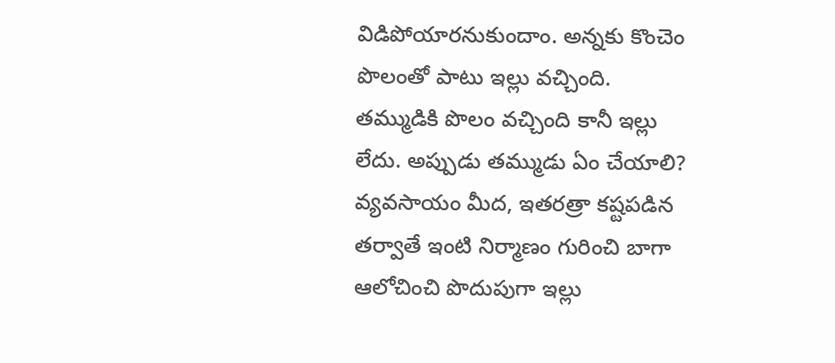విడిపోయారనుకుందాం. అన్నకు కొంచెం పొలంతో పాటు ఇల్లు వచ్చింది. తమ్ముడికి పొలం వచ్చింది కానీ ఇల్లు లేదు. అప్పుడు తమ్ముడు ఏం చేయాలి? వ్యవసాయం మీద, ఇతరత్రా కష్టపడిన తర్వాతే ఇంటి నిర్మాణం గురించి బాగా ఆలోచించి పొదుపుగా ఇల్లు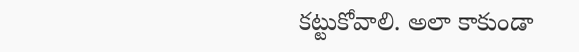కట్టుకోవాలి. అలా కాకుండా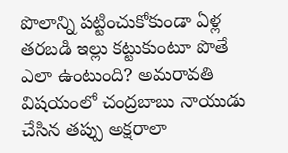పొలాన్ని పట్టించుకోకుండా ఏళ్ల తరబడి ఇల్లు కట్టుకుంటూ పొతే ఎలా ఉంటుంది? అమరావతి విషయంలో చంద్రబాబు నాయుడు చేసిన తప్పు అక్షరాలా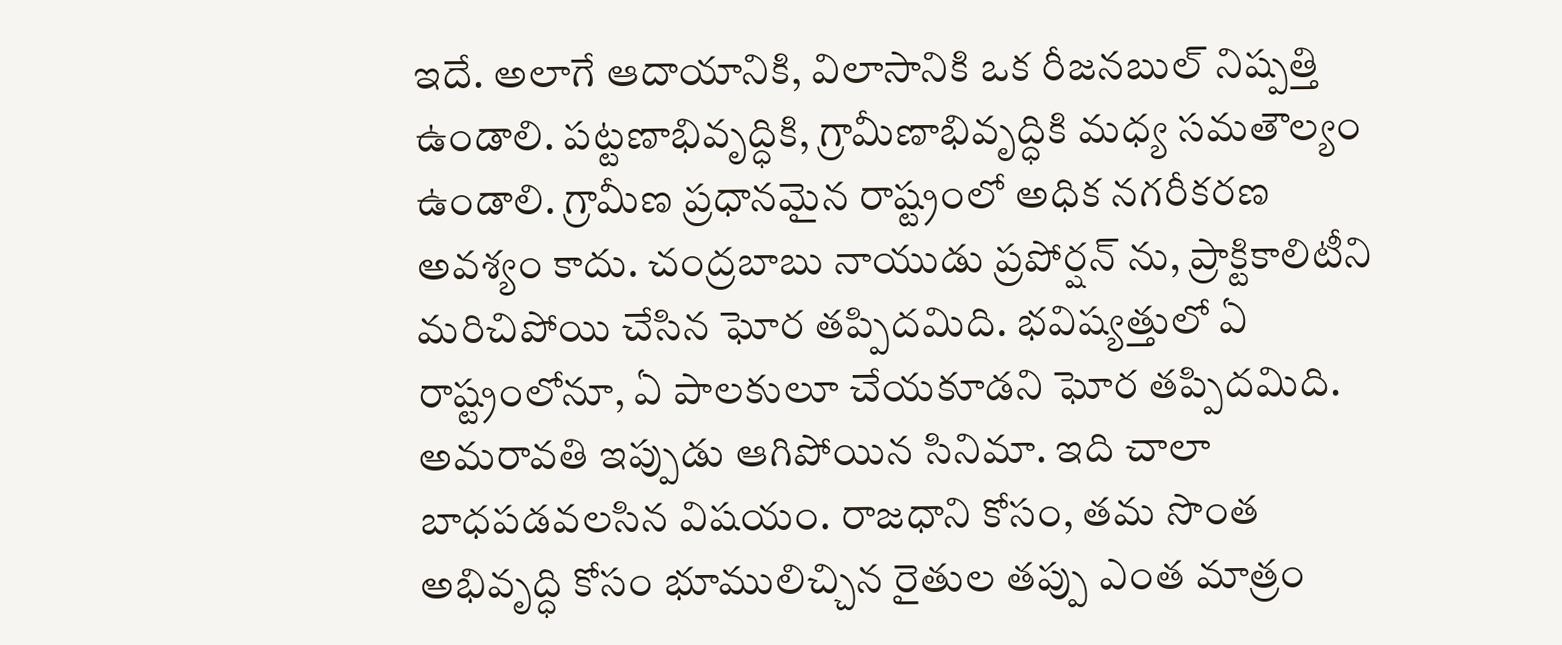ఇదే. అలాగే ఆదాయానికి, విలాసానికి ఒక రీజనబుల్ నిష్పత్తి ఉండాలి. పట్టణాభివృద్ధికి, గ్రామీణాభివృద్ధికి మధ్య సమతౌల్యం ఉండాలి. గ్రామీణ ప్రధానమైన రాష్ట్రంలో అధిక నగరీకరణ అవశ్యం కాదు. చంద్రబాబు నాయుడు ప్రపోర్షన్ ను, ప్రాక్టికాలిటీని మరిచిపోయి చేసిన ఘోర తప్పిదమిది. భవిష్యత్తులో ఏ రాష్ట్రంలోనూ, ఏ పాలకులూ చేయకూడని ఘోర తప్పిదమిది.
అమరావతి ఇప్పుడు ఆగిపోయిన సినిమా. ఇది చాలా బాధపడవలసిన విషయం. రాజధాని కోసం, తమ సొంత అభివృద్ధి కోసం భూములిచ్చిన రైతుల తప్పు ఎంత మాత్రం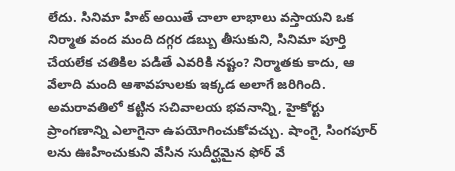లేదు. సినిమా హిట్ అయితే చాలా లాభాలు వస్తాయని ఒక నిర్మాత వంద మంది దగ్గర డబ్బు తీసుకుని, సినిమా పూర్తి చేయలేక చతికిల పడితే ఎవరికి నష్టం? నిర్మాతకు కాదు, ఆ వేలాది మంది ఆశావహులకు ఇక్కడ అలాగే జరిగింది. అమరావతిలో కట్టిన సచివాలయ భవనాన్ని, హైకోర్టు ప్రాంగణాన్ని ఎలాగైనా ఉపయోగించుకోవచ్చు. షాంగై, సింగపూర్ లను ఊహించుకుని వేసిన సుదీర్ఘమైన ఫోర్ వే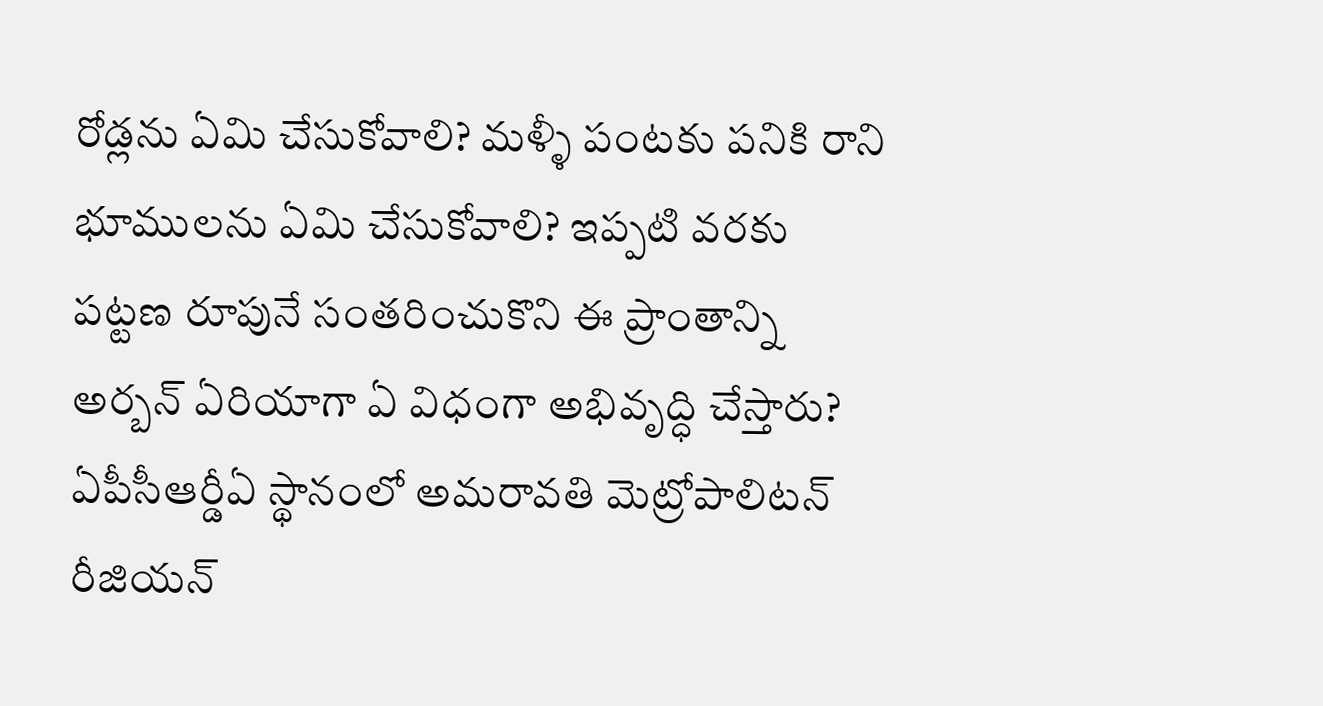రోడ్లను ఏమి చేసుకోవాలి? మళ్ళీ పంటకు పనికి రాని భూములను ఏమి చేసుకోవాలి? ఇప్పటి వరకు పట్టణ రూపునే సంతరించుకొని ఈ ప్రాంతాన్ని అర్బన్ ఏరియాగా ఏ విధంగా అభివృద్ధి చేస్తారు?
ఏపీసీఆర్డీఏ స్థానంలో అమరావతి మెట్రోపాలిటన్ రీజియన్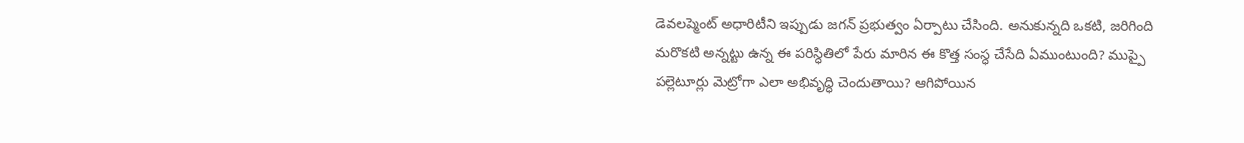డెవలప్మెంట్ అధారిటీని ఇప్పుడు జగన్ ప్రభుత్వం ఏర్పాటు చేసింది. అనుకున్నది ఒకటి, జరిగింది మరొకటి అన్నట్టు ఉన్న ఈ పరిస్ధితిలో పేరు మారిన ఈ కొత్త సంస్ధ చేసేది ఏముంటుంది? ముప్పై పల్లెటూర్లు మెట్రోగా ఎలా అభివృద్ధి చెందుతాయి? ఆగిపోయిన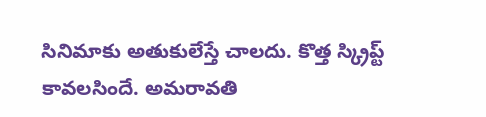సినిమాకు అతుకులేస్తే చాలదు. కొత్త స్క్రిప్ట్ కావలసిందే. అమరావతి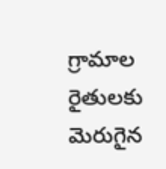గ్రామాల రైతులకు మెరుగైన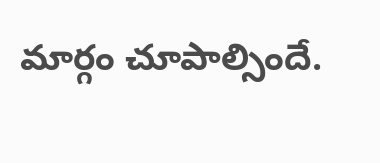మార్గం చూపాల్సిందే.